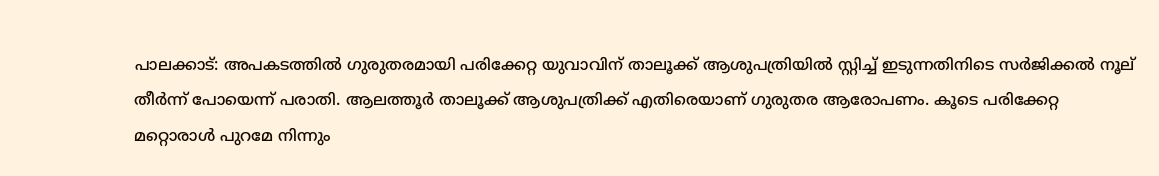പാലക്കാട്: അപകടത്തിൽ ഗുരുതരമായി പരിക്കേറ്റ യുവാവിന് താലൂക്ക് ആശുപത്രിയിൽ സ്റ്റിച്ച് ഇടുന്നതിനിടെ സർജിക്കൽ നൂല് തീർന്ന് പോയെന്ന് പരാതി. ആലത്തൂർ താലൂക്ക് ആശുപത്രിക്ക് എതിരെയാണ് ഗുരുതര ആരോപണം. കൂടെ പരിക്കേറ്റ മറ്റൊരാൾ പുറമേ നിന്നും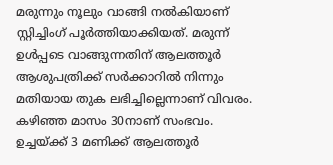മരുന്നും നൂലും വാങ്ങി നൽകിയാണ് സ്റ്റിച്ചിംഗ് പൂർത്തിയാക്കിയത്. മരുന്ന് ഉൾപ്പടെ വാങ്ങുന്നതിന് ആലത്തൂർ ആശുപത്രിക്ക് സർക്കാറിൽ നിന്നും മതിയായ തുക ലഭിച്ചില്ലെന്നാണ് വിവരം. കഴിഞ്ഞ മാസം 30നാണ് സംഭവം. ഉച്ചയ്ക്ക് 3 മണിക്ക് ആലത്തൂർ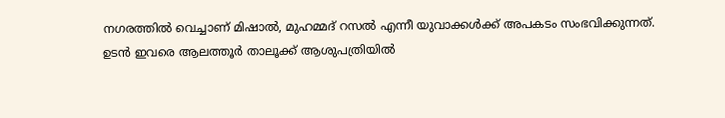നഗരത്തിൽ വെച്ചാണ് മിഷാൽ, മുഹമ്മദ് റസൽ എന്നീ യുവാക്കൾക്ക് അപകടം സംഭവിക്കുന്നത്.
ഉടൻ ഇവരെ ആലത്തൂർ താലൂക്ക് ആശുപത്രിയിൽ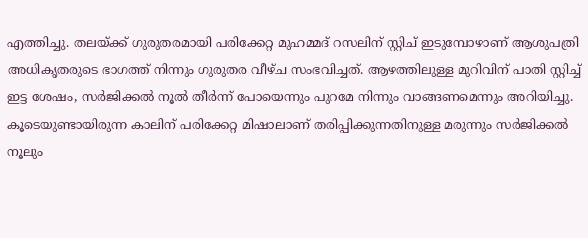എത്തിച്ചു. തലയ്ക്ക് ഗുരുതരമായി പരിക്കേറ്റ മുഹമ്മദ് റസലിന് സ്റ്റിച് ഇടുമ്പോഴാണ് ആശുപത്രി അധികൃതരുടെ ഭാഗത്ത് നിന്നും ഗുരുതര വീഴ്ച സംഭവിച്ചത്. ആഴത്തിലുള്ള മുറിവിന് പാതി സ്റ്റിച്ച് ഇട്ട ശേഷം, സർജിക്കൽ നൂൽ തീർന്ന് പോയെന്നും പുറമേ നിന്നും വാങ്ങണമെന്നും അറിയിച്ചു. കൂടെയുണ്ടായിരുന്ന കാലിന് പരിക്കേറ്റ മിഷാലാണ് തരിപ്പിക്കുന്നതിനുള്ള മരുന്നും സർജിക്കൽ നൂലും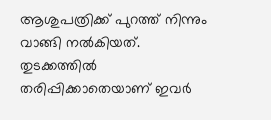ആശുപത്രിക്ക് പുറത്ത് നിന്നും വാങ്ങി നൽകിയത്. തുടക്കത്തിൽ തരിപ്പിക്കാതെയാണ് ഇവർ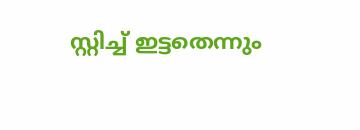സ്റ്റിച്ച് ഇട്ടതെന്നും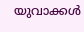യുവാക്കൾ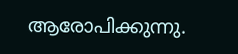ആരോപിക്കുന്നു.